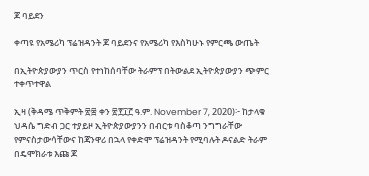ጆ ባይደን

ቀጣዩ የአሜሪካ ፕሬዝዳንት ጆ ባይደንና የአሜሪካ የእስካሁኑ የምርጫ ውጤት

በኢትዮጵያውያን ጥርስ የተነከሰባቸው ትራምፕ በትውልደ ኢትዮጵያውያን ጭምር ተቀጥተዋል

ኢዛ (ቅዳሜ ጥቅምት ፳፰ ቀን ፳፻፲፫ ዓ.ም. November 7, 2020)፦ ከታላቁ ህዳሴ ግድብ ጋር ተያይዞ ኢትዮጵያውያንን በብርቱ ባስቆጣ ንግግራቸው የምናስታውሳቸውና ከጃንዋሪ በኋላ የቀድሞ ፕሬዝዳንት የሚባሉት ዶናልድ ትራም በዴሞክራቱ እጩ ጆ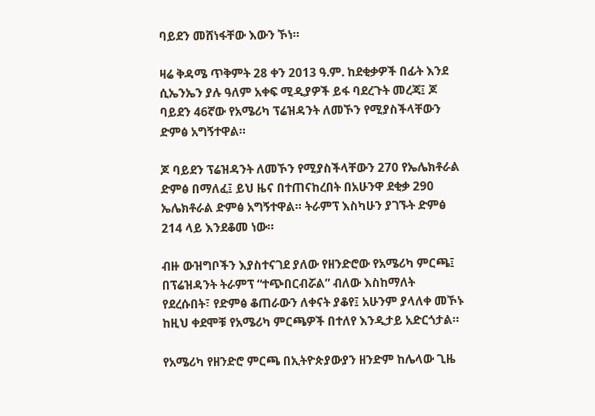ባይደን መሸነፋቸው እውን ኾነ።

ዛሬ ቅዳሜ ጥቅምት 28 ቀን 2013 ዓ.ም. ከደቂቃዎች በፊት እንደ ሲኤንኤን ያሉ ዓለም አቀፍ ሚዲያዎች ይፋ ባደረጉት መረጃ፤ ጆ ባይደን 46ኛው የአሜሪካ ፕሬዝዳንት ለመኾን የሚያስችላቸውን ድምፅ አግኝተዋል።

ጆ ባይደን ፕሬዝዳንት ለመኾን የሚያስችላቸውን 270 የኤሌክቶራል ድምፅ በማለፈ፤ ይህ ዜና በተጠናከረበት በአሁንዋ ደቂቃ 290 ኤሌክቶራል ድምፅ አግኝተዋል። ትራምፕ እስካሁን ያገኙት ድምፅ 214 ላይ እንደቆመ ነው።

ብዙ ውዝግቦችን እያስተናገደ ያለው የዘንድሮው የአሜሪካ ምርጫ፤ በፕሬዝዳንት ትራምፕ “ተጭበርብሯል” ብለው እስከማለት የደረሱበት፣ የድምፅ ቆጠራውን ለቀናት ያቆየ፤ አሁንም ያላለቀ መኾኑ ከዚህ ቀደሞቹ የአሜሪካ ምርጫዎች በተለየ እንዲታይ አድርጎታል።

የአሜሪካ የዘንድሮ ምርጫ በኢትዮጵያውያን ዘንድም ከሌላው ጊዜ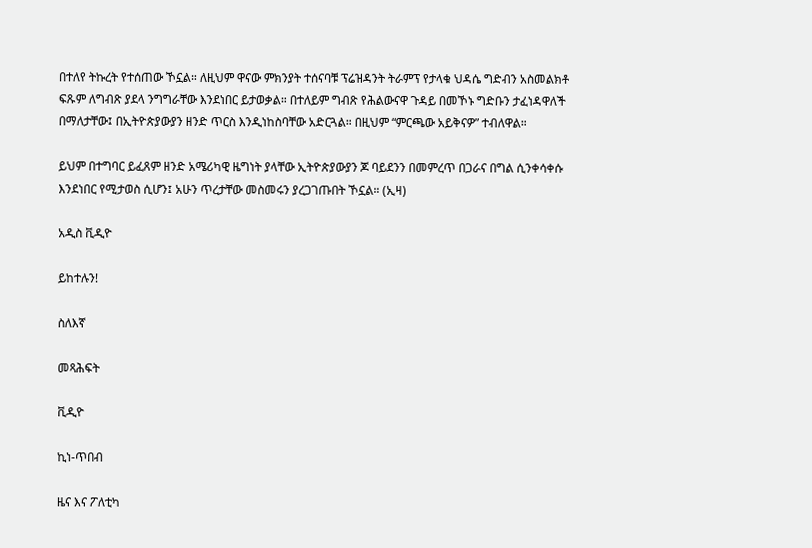በተለየ ትኩረት የተሰጠው ኾኗል። ለዚህም ዋናው ምክንያት ተሰናባቹ ፕሬዝዳንት ትራምፕ የታላቁ ህዳሴ ግድብን አስመልክቶ ፍጹም ለግብጽ ያደላ ንግግራቸው እንደነበር ይታወቃል። በተለይም ግብጽ የሕልውናዋ ጉዳይ በመኾኑ ግድቡን ታፈነዳዋለች በማለታቸው፤ በኢትዮጵያውያን ዘንድ ጥርስ እንዲነከስባቸው አድርጓል። በዚህም “ምርጫው አይቅናዎ” ተብለዋል።

ይህም በተግባር ይፈጸም ዘንድ አሜሪካዊ ዜግነት ያላቸው ኢትዮጵያውያን ጆ ባይደንን በመምረጥ በጋራና በግል ሲንቀሳቀሱ እንደነበር የሚታወስ ሲሆን፤ አሁን ጥረታቸው መስመሩን ያረጋገጡበት ኾኗል። (ኢዛ)

አዲስ ቪዲዮ

ይከተሉን!

ስለእኛ

መጻሕፍት

ቪዲዮ

ኪነ-ጥበብ

ዜና እና ፖለቲካ